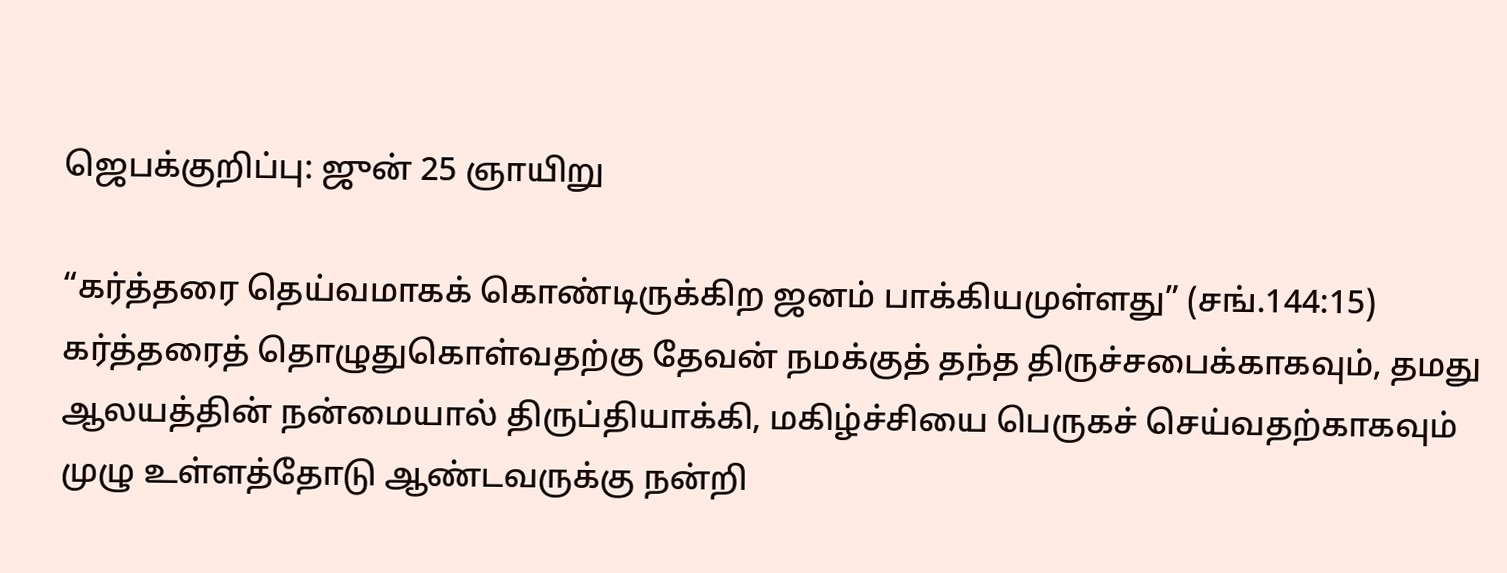ஜெபக்குறிப்பு: ஜுன் 25 ஞாயிறு

“கர்த்தரை தெய்வமாகக் கொண்டிருக்கிற ஜனம் பாக்கியமுள்ளது” (சங்.144:15) கர்த்தரைத் தொழுதுகொள்வதற்கு தேவன் நமக்குத் தந்த திருச்சபைக்காகவும், தமது ஆலயத்தின் நன்மையால் திருப்தியாக்கி, மகிழ்ச்சியை பெருகச் செய்வதற்காகவும் முழு உள்ளத்தோடு ஆண்டவருக்கு நன்றி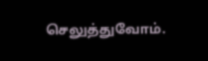செலுத்துவோம்.